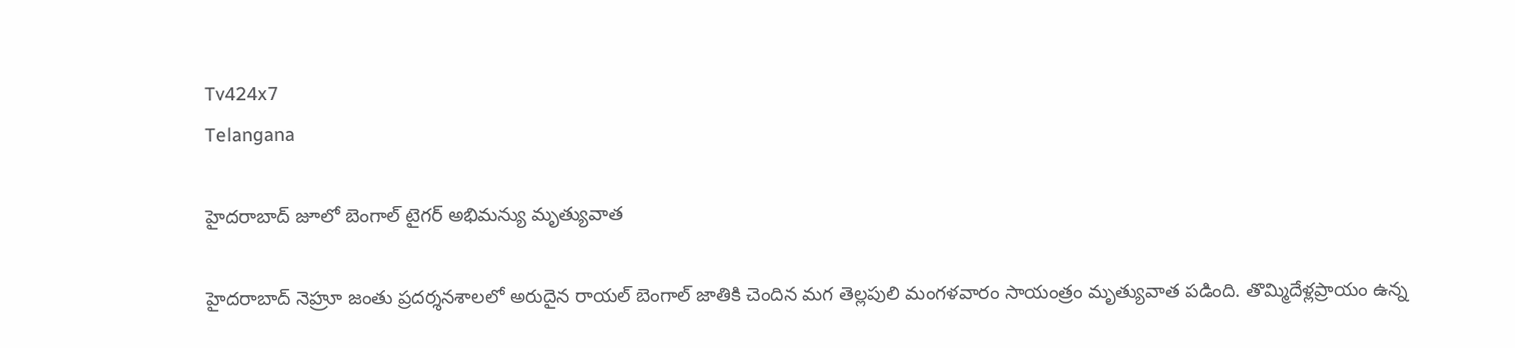Tv424x7
Telangana

హైదరాబాద్‌ జూలో బెంగాల్ టైగర్ అభిమన్యు మృత్యువాత

హైదరాబాద్‌ నెహ్రూ జంతు ప్రదర్శనశాలలో అరుదైన రాయల్‌ బెంగాల్‌ జాతికి చెందిన మగ తెల్లపులి మంగళవారం సాయంత్రం మృత్యువాత పడింది. తొమ్మిదేళ్లప్రాయం ఉన్న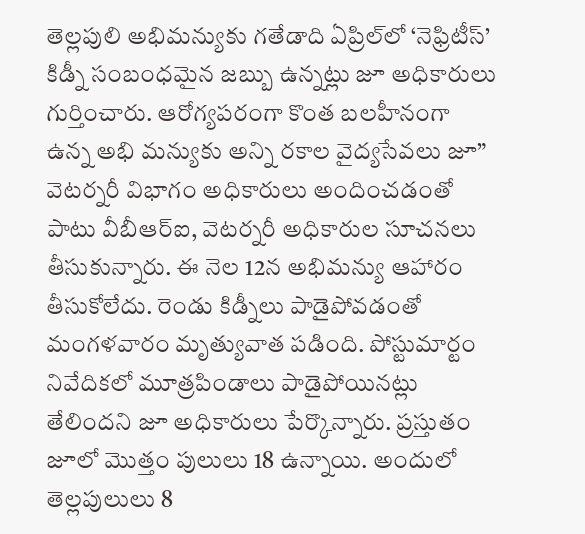తెల్లపులి అభిమన్యుకు గతేడాది ఏప్రిల్‌లో ‘నెఫ్రిటీస్‌’ కిడ్నీ సంబంధమైన జబ్బు ఉన్నట్లు జూ అధికారులు గుర్తించారు. ఆరోగ్యపరంగా కొంత బలహీనంగా ఉన్న అభి మన్యుకు అన్ని రకాల వైద్యసేవలు జూ” వెటర్నరీ విభాగం అధికారులు అందించడంతో పాటు వీబీఆర్‌ఐ, వెటర్నరీ అధికారుల సూచనలు తీసుకున్నారు. ఈ నెల 12న అభిమన్యు ఆహారం తీసుకోలేదు. రెండు కిడ్నీలు పాడైపోవడంతో మంగళవారం మృత్యువాత పడింది. పోస్టుమార్టం నివేదికలో మూత్రపిండాలు పాడైపోయినట్లు తేలిందని జూ అధికారులు పేర్కొన్నారు. ప్రస్తుతం జూలో మొత్తం పులులు 18 ఉన్నాయి. అందులో తెల్లపులులు 8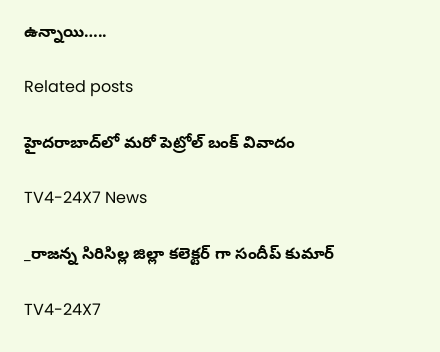ఉన్నాయి…..

Related posts

హైదరాబాద్‌లో మరో పెట్రోల్ బంక్ వివాదం

TV4-24X7 News

_రాజన్న సిరిసిల్ల జిల్లా కలెక్టర్ గా సందీప్ కుమార్

TV4-24X7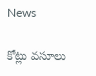News

కోట్లు వసూలు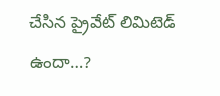చేసిన ప్రైవేట్ లిమిటెడ్ ఉందా…?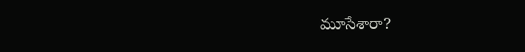మూసేశారా?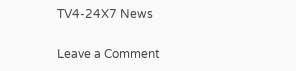TV4-24X7 News

Leave a Comment